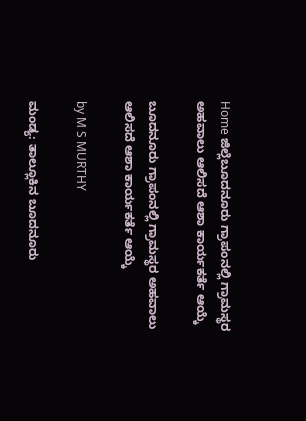Home ಜಿಲ್ಲೆಬೂದನೂರು ಗ್ರಾಪಂನಲ್ಲಿ ಗ್ರಾಮಸ್ಥರ ಅಹವಾಲು ಆಲಿಸದೆ ಆಶಾ ಕಾರ್ಯಕರ್ತೆ ಆಯ್ಕೆ

ಬೂದನೂರು ಗ್ರಾಪಂನಲ್ಲಿ ಗ್ರಾಮಸ್ಥರ ಅಹವಾಲು ಆಲಿಸದೆ ಆಶಾ ಕಾರ್ಯಕರ್ತೆ ಆಯ್ಕೆ

by M S MURTHY

ಮಂಡ್ಯ: ತಾಲ್ಲೂಕಿನ ಬೂದನೂರು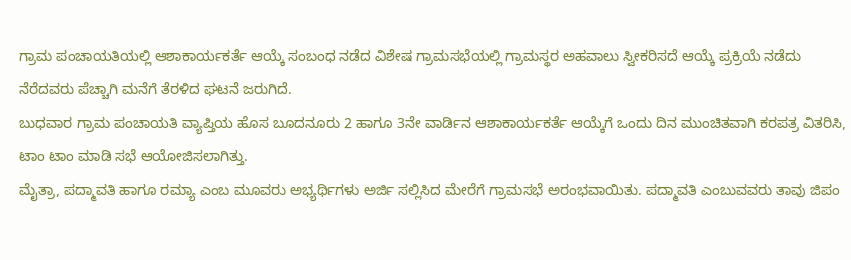ಗ್ರಾಮ ಪಂಚಾಯತಿಯಲ್ಲಿ ಆಶಾಕಾರ್ಯಕರ್ತೆ ಆಯ್ಕೆ ಸಂಬಂಧ ನಡೆದ ವಿಶೇಷ ಗ್ರಾಮಸಭೆಯಲ್ಲಿ ಗ್ರಾಮಸ್ಥರ ಅಹವಾಲು ಸ್ವೀಕರಿಸದೆ ಆಯ್ಕೆ ಪ್ರಕ್ರಿಯೆ ನಡೆದು ನೆರೆದವರು ಪೆಚ್ಚಾಗಿ ಮನೆಗೆ ತೆರಳಿದ ಘಟನೆ ಜರುಗಿದೆ‌‌.
ಬುಧವಾರ ಗ್ರಾಮ ಪಂಚಾಯತಿ ವ್ಯಾಪ್ತಿಯ ಹೊಸ ಬೂದನೂರು 2 ಹಾಗೂ 3ನೇ ವಾರ್ಡಿನ ಆಶಾಕಾರ್ಯಕರ್ತೆ ಆಯ್ಕೆಗೆ ಒಂದು ದಿನ ಮುಂಚಿತವಾಗಿ ಕರಪತ್ರ ವಿತರಿಸಿ, ಟಾಂ ಟಾಂ ಮಾಡಿ ಸಭೆ ಆಯೋಜಿಸಲಾಗಿತ್ತು.
ಮೈತ್ರಾ, ಪದ್ಮಾವತಿ ಹಾಗೂ ರಮ್ಯಾ ಎಂಬ ಮೂವರು ಅಭ್ಯರ್ಥಿಗಳು ಅರ್ಜಿ ಸಲ್ಲಿಸಿದ ಮೇರೆಗೆ ಗ್ರಾಮಸಭೆ ಅರಂಭವಾಯಿತು‌. ಪದ್ಮಾವತಿ ಎಂಬುವವರು ತಾವು ಜಿಪಂ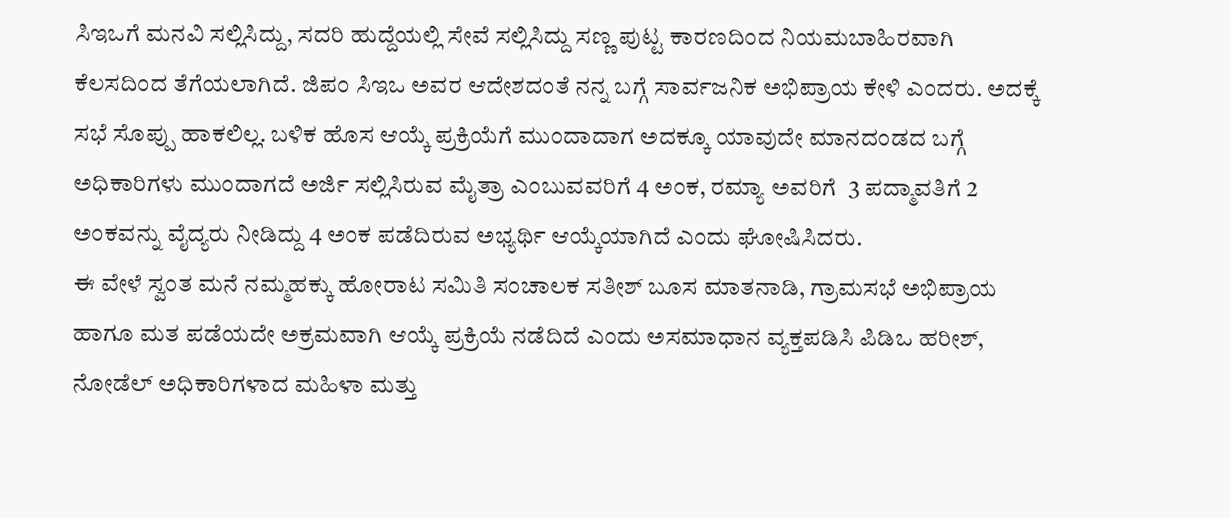ಸಿಇಒಗೆ ಮನವಿ ಸಲ್ಲಿಸಿದ್ದು, ಸದರಿ ಹುದ್ದೆಯಲ್ಲಿ ಸೇವೆ ಸಲ್ಲಿಸಿದ್ದು ಸಣ್ಣ ಪುಟ್ಟ ಕಾರಣದಿಂದ ನಿಯಮಬಾಹಿರವಾಗಿ ಕೆಲಸದಿಂದ ತೆಗೆಯಲಾಗಿದೆ‌‌. ಜಿಪಂ ಸಿಇಒ ಅವರ ಆದೇಶದಂತೆ ನನ್ನ ಬಗ್ಗೆ ಸಾರ್ವಜನಿಕ ಅಭಿಪ್ರಾಯ ಕೇಳಿ ಎಂದರು‌. ಅದಕ್ಕೆ ಸಭೆ ಸೊಪ್ಪು ಹಾಕಲಿಲ್ಲ. ಬಳಿಕ ಹೊಸ ಆಯ್ಕೆ ಪ್ರಕ್ರಿಯೆಗೆ ಮುಂದಾದಾಗ ಅದಕ್ಕೂ ಯಾವುದೇ ಮಾನದಂಡದ ಬಗ್ಗೆ ಅಧಿಕಾರಿಗಳು ಮುಂದಾಗದೆ ಅರ್ಜಿ ಸಲ್ಲಿಸಿರುವ ಮೈತ್ರಾ ಎಂಬುವವರಿಗೆ 4 ಅಂಕ, ರಮ್ಯಾ ಅವರಿಗೆ  3 ಪದ್ಮಾವತಿಗೆ 2 ಅಂಕವನ್ನು ವೈದ್ಯರು ನೀಡಿದ್ದು 4 ಅಂಕ ಪಡೆದಿರುವ ಅಭ್ಯರ್ಥಿ ಆಯ್ಕೆಯಾಗಿದೆ ಎಂದು ಘೋಷಿಸಿದರು‌‌‌.
ಈ ವೇಳೆ ಸ್ವಂತ ಮನೆ ನಮ್ಮಹಕ್ಕು ಹೋರಾಟ ಸಮಿತಿ ಸಂಚಾಲಕ ಸತೀಶ್ ಬೂಸ ಮಾತನಾಡಿ, ಗ್ರಾಮಸಭೆ ಅಭಿಪ್ರಾಯ ಹಾಗೂ ಮತ ಪಡೆಯದೇ ಅಕ್ರಮವಾಗಿ ಆಯ್ಕೆ ಪ್ರಕ್ರಿಯೆ ನಡೆದಿದೆ ಎಂದು ಅಸಮಾಧಾನ ವ್ಯಕ್ತಪಡಿಸಿ ಪಿಡಿಒ ಹರೀಶ್, ನೋಡೆಲ್ ಅಧಿಕಾರಿಗಳಾದ ಮಹಿಳಾ ಮತ್ತು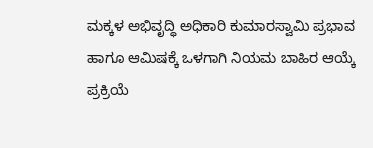ಮಕ್ಕಳ ಅಭಿವೃದ್ಧಿ ಅಧಿಕಾರಿ ಕುಮಾರಸ್ವಾಮಿ ಪ್ರಭಾವ ಹಾಗೂ ಆಮಿಷಕ್ಕೆ ಒಳಗಾಗಿ ನಿಯಮ ಬಾಹಿರ ಆಯ್ಕೆ ಪ್ರಕ್ರಿಯೆ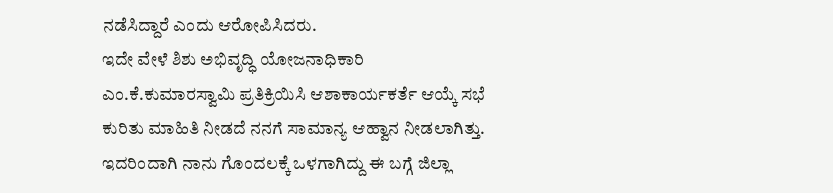ನಡೆಸಿದ್ದಾರೆ ಎಂದು ಆರೋಪಿಸಿದರು.
ಇದೇ ವೇಳೆ ಶಿಶು ಅಭಿವೃದ್ಧಿ ಯೋಜನಾಧಿಕಾರಿ  ಎಂ‌‌‌.ಕೆ.ಕುಮಾರಸ್ವಾಮಿ ಪ್ರತಿಕ್ರಿಯಿಸಿ ಆಶಾಕಾರ್ಯಕರ್ತೆ ಆಯ್ಕೆ ಸಭೆ ಕುರಿತು ಮಾಹಿತಿ ನೀಡದೆ ನನಗೆ ಸಾಮಾನ್ಯ ಆಹ್ವಾನ ನೀಡಲಾಗಿತ್ತು. ಇದರಿಂದಾಗಿ ನಾನು ಗೊಂದಲಕ್ಕೆ ಒಳಗಾಗಿದ್ದು ಈ ಬಗ್ಗೆ ಜಿಲ್ಲಾ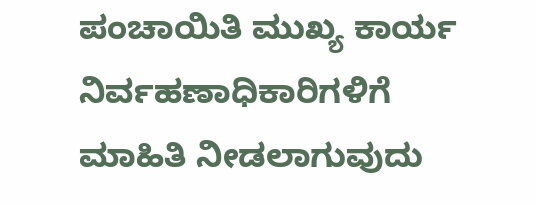ಪಂಚಾಯಿತಿ ಮುಖ್ಯ ಕಾರ್ಯ ನಿರ್ವಹಣಾಧಿಕಾರಿಗಳಿಗೆ  ಮಾಹಿತಿ ನೀಡಲಾಗುವುದು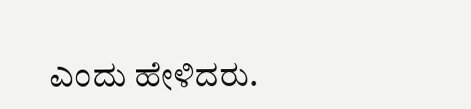ಎಂದು ಹೇಳಿದರು.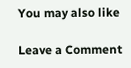You may also like

Leave a Comment